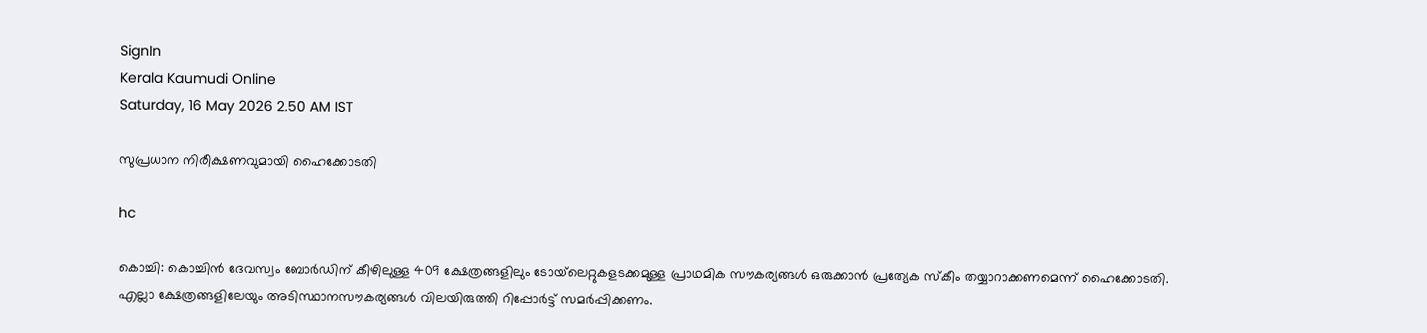SignIn
Kerala Kaumudi Online
Saturday, 16 May 2026 2.50 AM IST

സുപ്രധാന നിരീക്ഷണവുമായി ഹൈക്കോടതി

hc

കൊച്ചി: കൊച്ചിൻ ദേവസ്വം ബോർഡിന് കീഴിലുള്ള 409 ക്ഷേത്രങ്ങളിലും ടോയ്‌‌‌ലെറ്റുകളടക്കമുള്ള പ്രാഥമിക സൗകര്യങ്ങൾ ഒരുക്കാൻ പ്രത്യേക സ്കീം തയ്യാറാക്കണമെന്ന് ഹൈക്കോടതി. എല്ലാ ക്ഷേത്രങ്ങളിലേയും അടിസ്ഥാനസൗകര്യങ്ങൾ വിലയിരുത്തി റിപ്പോർട്ട് സമർപ്പിക്കണം.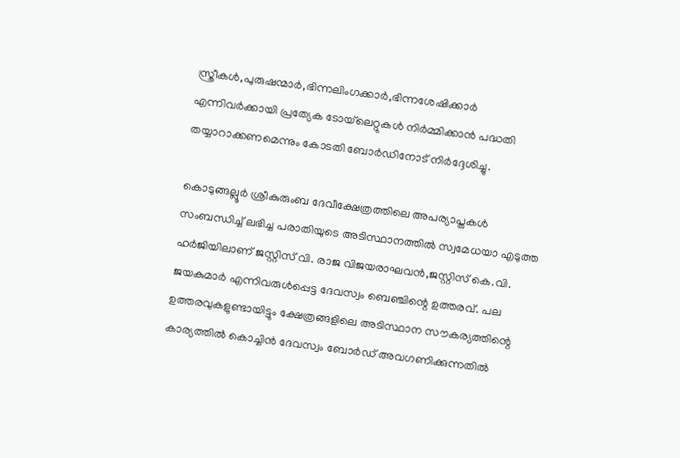സ്ത്രീകൾ,പുരുഷന്മാർ,ഭിന്നലിംഗക്കാർ,ഭിന്നശേഷിക്കാർ എന്നിവർക്കായി പ്രത്യേക ടോയ്‌‌ലെറ്റുകൾ നിർമ്മിക്കാൻ പദ്ധതി തയ്യാറാക്കണമെന്നും കോടതി ബോർഡിനോട് നിർദ്ദേശിച്ചു.

കൊടുങ്ങല്ലൂർ ശ്രീകുരുംബ ദേവീക്ഷേത്രത്തിലെ അപര്യാപ്തകൾ സംബന്ധിച്ച് ലഭിച്ച പരാതിയുടെ അടിസ്ഥാനത്തിൽ സ്വമേധയാ എടുത്ത ഹർജിയിലാണ് ജസ്റ്റിസ് വി. രാജ വിജയരാഘവൻ,ജസ്റ്റിസ് കെ.വി. ജയകുമാർ എന്നിവരുൾപ്പെട്ട ദേവസ്വം ബെഞ്ചിന്റെ ഉത്തരവ്. പല ഉത്തരവുകളുണ്ടായിട്ടും ക്ഷേത്രങ്ങളിലെ അടിസ്ഥാന സൗകര്യത്തിന്റെ കാര്യത്തിൽ കൊച്ചിൻ ദേവസ്വം ബോർഡ് അവഗണിക്കുന്നതിൽ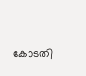കോടതി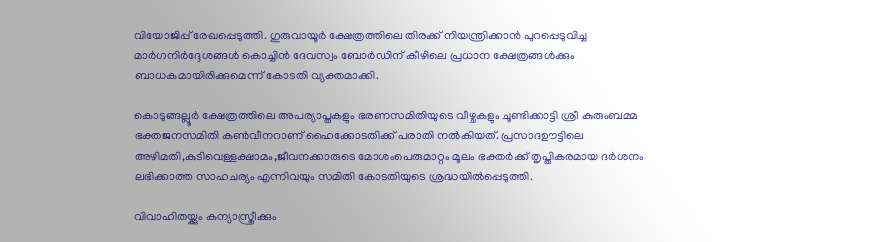വിയോജിപ്പ് രേഖപ്പെടുത്തി. ഗുരുവായൂർ ക്ഷേത്രത്തിലെ തിരക്ക് നിയന്ത്രിക്കാൻ പുറപ്പെടുവിച്ച മാർഗനിർദ്ദേശങ്ങൾ കൊച്ചിൻ ദേവസ്വം ബോർഡിന് കീഴിലെ പ്രധാന ക്ഷേത്രങ്ങൾക്കും ബാധകമായിരിക്കുമെന്ന് കോടതി വ്യക്തമാക്കി.

കൊടുങ്ങല്ലൂർ ക്ഷേത്രത്തിലെ അപര്യാപ്തകളും ഭരണസമിതിയുടെ വീഴ്ചകളും ചൂണ്ടിക്കാട്ടി ശ്രീ കുരുംബമ്മ ഭക്തജനസമിതി കൺവീനറാണ് ഹൈക്കോടതിക്ക് പരാതി നൽകിയത്. പ്രസാദഊട്ടിലെ അഴിമതി,കുടിവെള്ളക്ഷാമം,ജീവനക്കാരുടെ മോശംപെരുമാറ്റം മൂലം ഭക്തർക്ക് തൃപ്തികരമായ ദർശനം ലഭിക്കാത്ത സാഹചര്യം എന്നിവയും സമിതി കോടതിയുടെ ശ്രദ്ധയിൽപ്പെടുത്തി.

വിവാഹിതയ്ക്കും കന്യാസ്ത്രീക്കും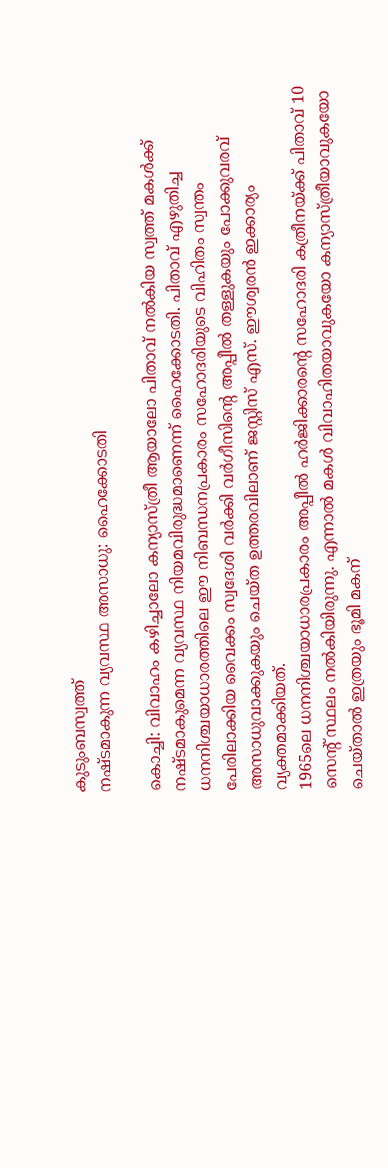കുടുംബസ്വത്ത്
നഷ്ടമാകുന്ന വ്യവസ്ഥ അസാധു: ഹൈക്കോടതി

കൊച്ചി: വിവാഹം കഴിച്ചാലോ കന്യാസ്ത്രീ ആയാലോ പിതാവ് നൽകിയ സ്വത്ത് മകൾക്ക് നഷ്ടമാകുമെന്ന വ്യവസ്ഥ നിയമവിരുദ്ധമാണെന്ന് ഹൈക്കോടതി. പിതാവ് എഴുതിച്ച ധനനിശ്ചയാധാരത്തിലെ ഈ നിബന്ധനപ്രകാരം സഹോദരിയുടെ വിഹിതം സ്വന്തം പേരിലാക്കിയ വൈക്കം സ്വദേശി വർക്കി വർഗീസിന്റെ അപ്പീൽ തള്ളുകയും പോക്കുവരവ് അസാധുവാക്കുകയും ചെയ്ത ഉത്തരവിലാണ് ജസ്റ്റിസ് എസ്. ഈശ്വരൻ ഇക്കാര്യം വ്യക്തമാക്കിയത്.
1965ലെ ധനനിശ്ചയാധാരപ്രകാരം അപ്പീൽ ഹർജിക്കാരന്റെ സഹോദരി കത്രീനയ്ക്ക് പിതാവ് 10 സെന്റ് സ്ഥലം നൽകിയിരുന്നു. എന്നാൽ മകൾ വിവാഹിതയാവുകയോ കന്യാസ്ത്രീയാവുകയോ ചെയ്താൽ ഇത്രയും ഭൂമി മകന്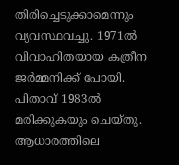തിരിച്ചെടുക്കാമെന്നും വ്യവസ്ഥവച്ചു. 1971ൽ വിവാഹിതയായ കത്രീന ജ‌ർമ്മനിക്ക് പോയി. പിതാവ് 1983ൽ മരിക്കുകയും ചെയ്തു. ആധാരത്തിലെ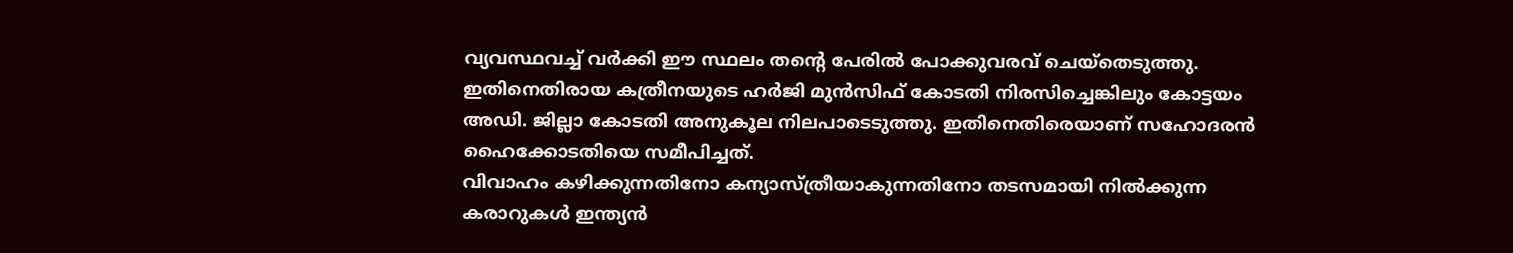വ്യവസ്ഥവച്ച് വർക്കി ഈ സ്ഥലം തന്റെ പേരിൽ പോക്കുവരവ് ചെയ്തെടുത്തു. ഇതിനെതിരായ കത്രീനയുടെ ഹർജി മുൻസിഫ് കോടതി നിരസിച്ചെങ്കിലും കോട്ടയം അഡി. ജില്ലാ കോടതി അനുകൂല നിലപാടെടുത്തു. ഇതിനെതിരെയാണ് സഹോദരൻ ഹൈക്കോടതിയെ സമീപിച്ചത്.
വിവാഹം കഴിക്കുന്നതിനോ കന്യാസ്ത്രീയാകുന്നതിനോ തടസമായി നിൽക്കുന്ന കരാറുകൾ ഇന്ത്യൻ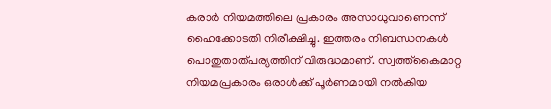കരാർ നിയമത്തിലെ പ്രകാരം അസാധുവാണെന്ന് ഹൈക്കോടതി നിരീക്ഷിച്ചു. ഇത്തരം നിബന്ധനകൾ പൊതുതാത്പര്യത്തിന് വിരുദ്ധമാണ്. സ്വത്ത്കൈമാറ്റ നിയമപ്രകാരം ഒരാൾക്ക് പൂർണമായി നൽകിയ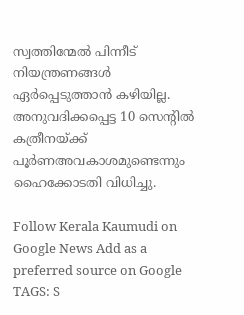സ്വത്തിന്മേൽ പിന്നീട് നിയന്ത്രണങ്ങൾ ഏർപ്പെടുത്താൻ കഴിയില്ല. അനുവദിക്കപ്പെട്ട 10 സെന്റിൽ കത്രീനയ്ക്ക് പൂർണഅവകാശമുണ്ടെന്നും ഹൈക്കോടതി വിധിച്ചു.

Follow Kerala Kaumudi on Google News Add as a preferred source on Google
TAGS: S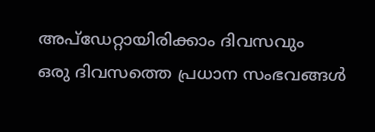അപ്ഡേറ്റായിരിക്കാം ദിവസവും
ഒരു ദിവസത്തെ പ്രധാന സംഭവങ്ങൾ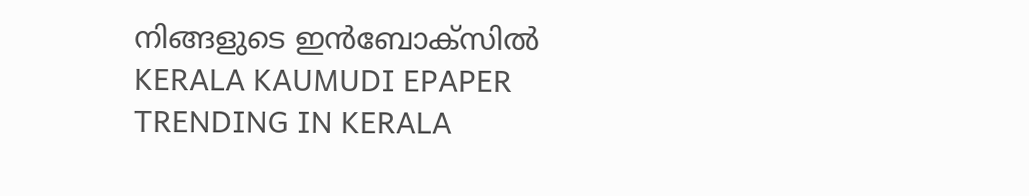നിങ്ങളുടെ ഇൻബോക്സിൽ
KERALA KAUMUDI EPAPER
TRENDING IN KERALA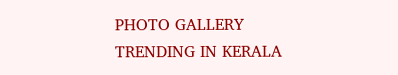PHOTO GALLERY
TRENDING IN KERALA